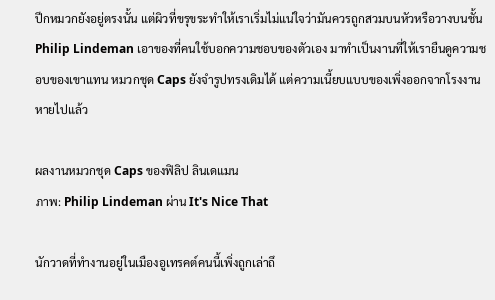ปีกหมวกยังอยู่ตรงนั้น แต่ผิวที่ขรุขระทำให้เราเริ่มไม่แน่ใจว่ามันควรถูกสวมบนหัวหรือวางบนชั้น Philip Lindeman เอาของที่คนใช้บอกความชอบของตัวเอง มาทำเป็นงานที่ให้เรายืนดูความชอบของเขาแทน หมวกชุด Caps ยังจำรูปทรงเดิมได้ แต่ความเนี้ยบแบบของเพิ่งออกจากโรงงานหายไปแล้ว

ผลงานหมวกชุด Caps ของฟิลิป ลินเดแมน
ภาพ: Philip Lindeman ผ่าน It's Nice That

นักวาดที่ทำงานอยู่ในเมืองอูเทรคต์คนนี้เพิ่งถูกเล่าถึ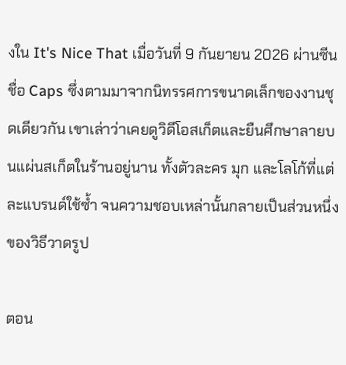งใน It's Nice That เมื่อวันที่ 9 กันยายน 2026 ผ่านซีนชื่อ Caps ซึ่งตามมาจากนิทรรศการขนาดเล็กของงานชุดเดียวกัน เขาเล่าว่าเคยดูวิดีโอสเก็ตและยืนศึกษาลายบนแผ่นสเก็ตในร้านอยู่นาน ทั้งตัวละคร มุก และโลโก้ที่แต่ละแบรนด์ใช้ซ้ำ จนความชอบเหล่านั้นกลายเป็นส่วนหนึ่งของวิธีวาดรูป

ตอน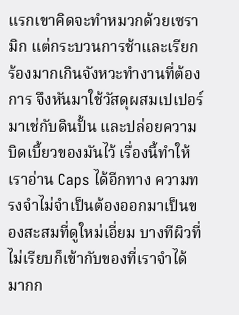แรกเขาคิดจะทำหมวกด้วยเซรามิก แต่กระบวนการช้าและเรียกร้องมากเกินจังหวะทำงานที่ต้องการ จึงหันมาใช้วัสดุผสมเปเปอร์มาเช่กับดินปั้น และปล่อยความบิดเบี้ยวของมันไว้ เรื่องนี้ทำให้เราอ่าน Caps ได้อีกทาง ความทรงจำไม่จำเป็นต้องออกมาเป็นของสะสมที่ดูใหม่เอี่ยม บางทีผิวที่ไม่เรียบก็เข้ากับของที่เราจำได้มากก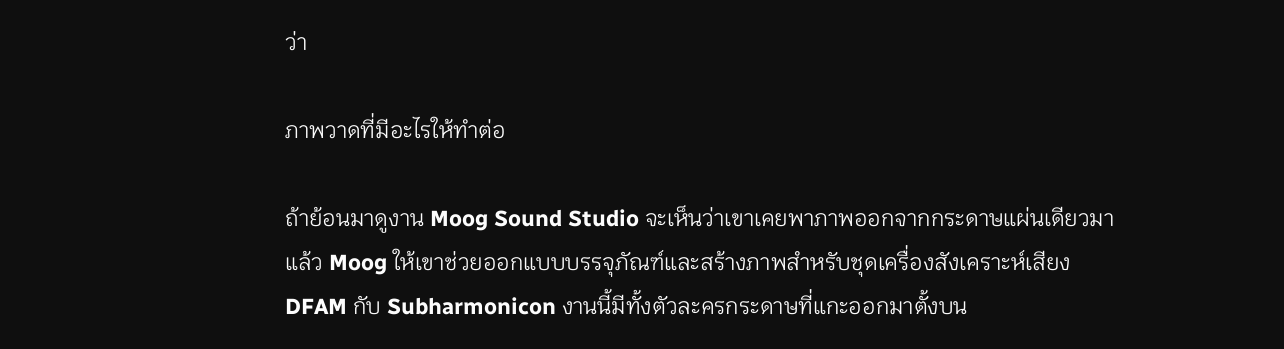ว่า

ภาพวาดที่มีอะไรให้ทำต่อ

ถ้าย้อนมาดูงาน Moog Sound Studio จะเห็นว่าเขาเคยพาภาพออกจากกระดาษแผ่นเดียวมาแล้ว Moog ให้เขาช่วยออกแบบบรรจุภัณฑ์และสร้างภาพสำหรับชุดเครื่องสังเคราะห์เสียง DFAM กับ Subharmonicon งานนี้มีทั้งตัวละครกระดาษที่แกะออกมาตั้งบน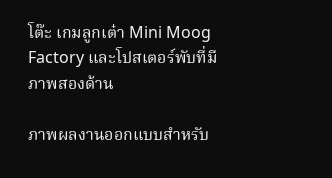โต๊ะ เกมลูกเต๋า Mini Moog Factory และโปสเตอร์พับที่มีภาพสองด้าน

ภาพผลงานออกแบบสำหรับ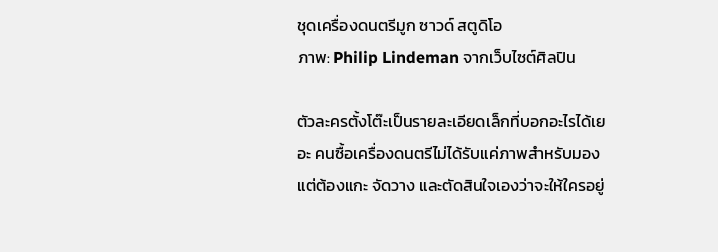ชุดเครื่องดนตรีมูก ซาวด์ สตูดิโอ
ภาพ: Philip Lindeman จากเว็บไซต์ศิลปิน

ตัวละครตั้งโต๊ะเป็นรายละเอียดเล็กที่บอกอะไรได้เยอะ คนซื้อเครื่องดนตรีไม่ได้รับแค่ภาพสำหรับมอง แต่ต้องแกะ จัดวาง และตัดสินใจเองว่าจะให้ใครอยู่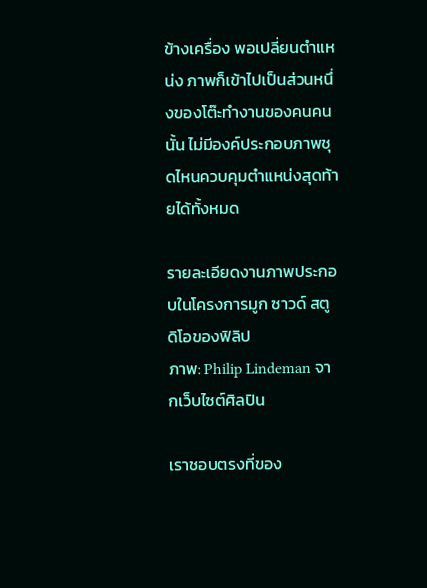ข้างเครื่อง พอเปลี่ยนตำแหน่ง ภาพก็เข้าไปเป็นส่วนหนึ่งของโต๊ะทำงานของคนคนนั้น ไม่มีองค์ประกอบภาพชุดไหนควบคุมตำแหน่งสุดท้ายได้ทั้งหมด

รายละเอียดงานภาพประกอบในโครงการมูก ซาวด์ สตูดิโอของฟิลิป
ภาพ: Philip Lindeman จากเว็บไซต์ศิลปิน

เราชอบตรงที่ของ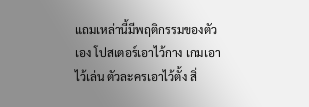แถมเหล่านี้มีพฤติกรรมของตัวเอง โปสเตอร์เอาไว้กาง เกมเอาไว้เล่น ตัวละครเอาไว้ตั้ง สิ่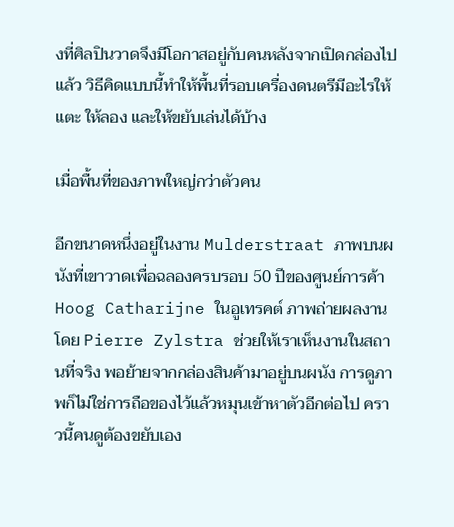งที่ศิลปินวาดจึงมีโอกาสอยู่กับคนหลังจากเปิดกล่องไปแล้ว วิธีคิดแบบนี้ทำให้พื้นที่รอบเครื่องดนตรีมีอะไรให้แตะ ให้ลอง และให้ขยับเล่นได้บ้าง

เมื่อพื้นที่ของภาพใหญ่กว่าตัวคน

อีกขนาดหนึ่งอยู่ในงาน Mulderstraat ภาพบนผนังที่เขาวาดเพื่อฉลองครบรอบ 50 ปีของศูนย์การค้า Hoog Catharijne ในอูเทรคต์ ภาพถ่ายผลงานโดย Pierre Zylstra ช่วยให้เราเห็นงานในสถานที่จริง พอย้ายจากกล่องสินค้ามาอยู่บนผนัง การดูภาพก็ไม่ใช่การถือของไว้แล้วหมุนเข้าหาตัวอีกต่อไป คราวนี้คนดูต้องขยับเอง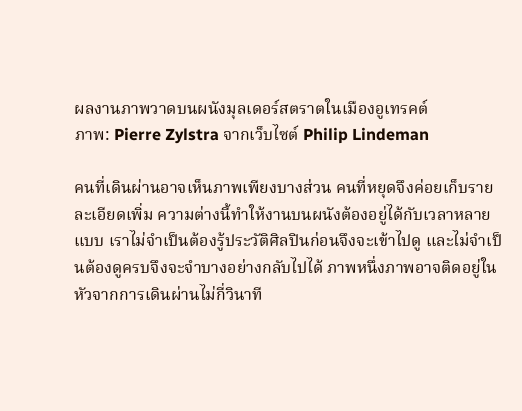ผลงานภาพวาดบนผนังมุลเดอร์สตราตในเมืองอูเทรคต์
ภาพ: Pierre Zylstra จากเว็บไซต์ Philip Lindeman

คนที่เดินผ่านอาจเห็นภาพเพียงบางส่วน คนที่หยุดจึงค่อยเก็บรายละเอียดเพิ่ม ความต่างนี้ทำให้งานบนผนังต้องอยู่ได้กับเวลาหลายแบบ เราไม่จำเป็นต้องรู้ประวัติศิลปินก่อนจึงจะเข้าไปดู และไม่จำเป็นต้องดูครบจึงจะจำบางอย่างกลับไปได้ ภาพหนึ่งภาพอาจติดอยู่ในหัวจากการเดินผ่านไม่กี่วินาที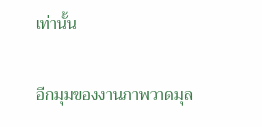เท่านั้น

อีกมุมของงานภาพวาดมุล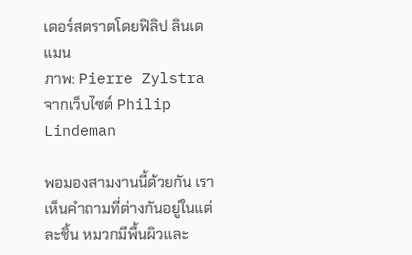เดอร์สตราตโดยฟิลิป ลินเดแมน
ภาพ: Pierre Zylstra จากเว็บไซต์ Philip Lindeman

พอมองสามงานนี้ด้วยกัน เราเห็นคำถามที่ต่างกันอยู่ในแต่ละชิ้น หมวกมีพื้นผิวและ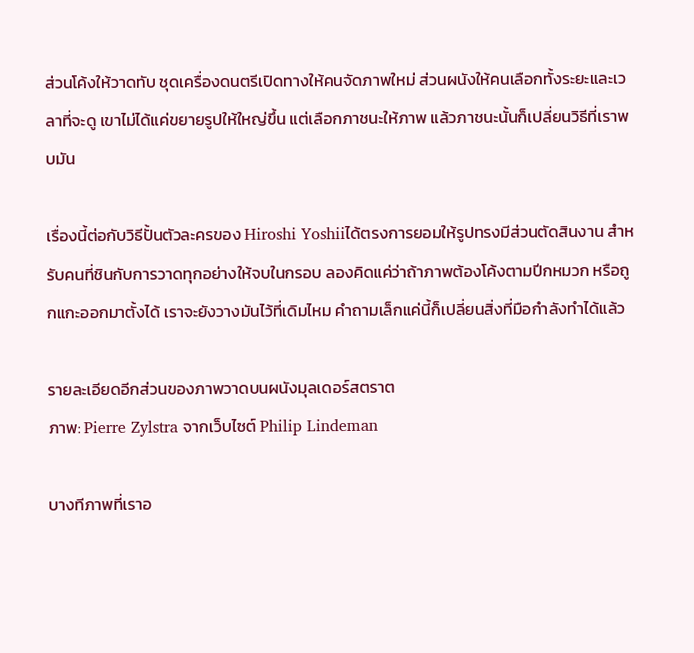ส่วนโค้งให้วาดทับ ชุดเครื่องดนตรีเปิดทางให้คนจัดภาพใหม่ ส่วนผนังให้คนเลือกทั้งระยะและเวลาที่จะดู เขาไม่ได้แค่ขยายรูปให้ใหญ่ขึ้น แต่เลือกภาชนะให้ภาพ แล้วภาชนะนั้นก็เปลี่ยนวิธีที่เราพบมัน

เรื่องนี้ต่อกับวิธีปั้นตัวละครของ Hiroshi Yoshiiได้ตรงการยอมให้รูปทรงมีส่วนตัดสินงาน สำหรับคนที่ชินกับการวาดทุกอย่างให้จบในกรอบ ลองคิดแค่ว่าถ้าภาพต้องโค้งตามปีกหมวก หรือถูกแกะออกมาตั้งได้ เราจะยังวางมันไว้ที่เดิมไหม คำถามเล็กแค่นี้ก็เปลี่ยนสิ่งที่มือกำลังทำได้แล้ว

รายละเอียดอีกส่วนของภาพวาดบนผนังมุลเดอร์สตราต
ภาพ: Pierre Zylstra จากเว็บไซต์ Philip Lindeman

บางทีภาพที่เราอ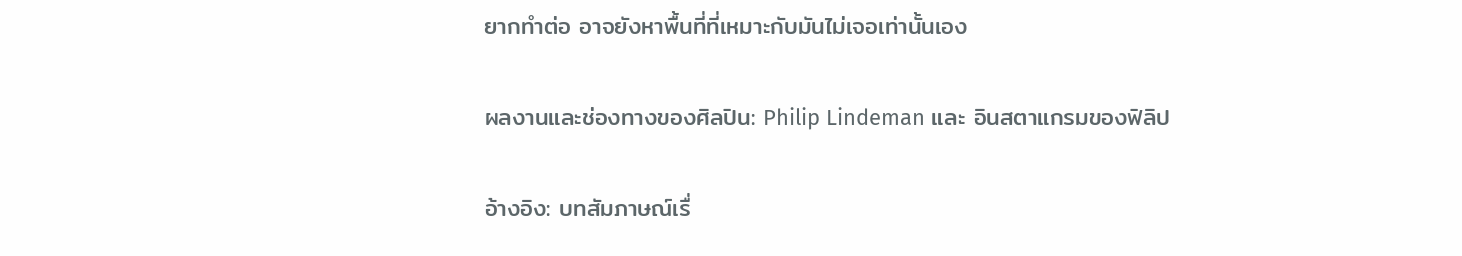ยากทำต่อ อาจยังหาพื้นที่ที่เหมาะกับมันไม่เจอเท่านั้นเอง

ผลงานและช่องทางของศิลปิน: Philip Lindeman และ อินสตาแกรมของฟิลิป

อ้างอิง: บทสัมภาษณ์เรื่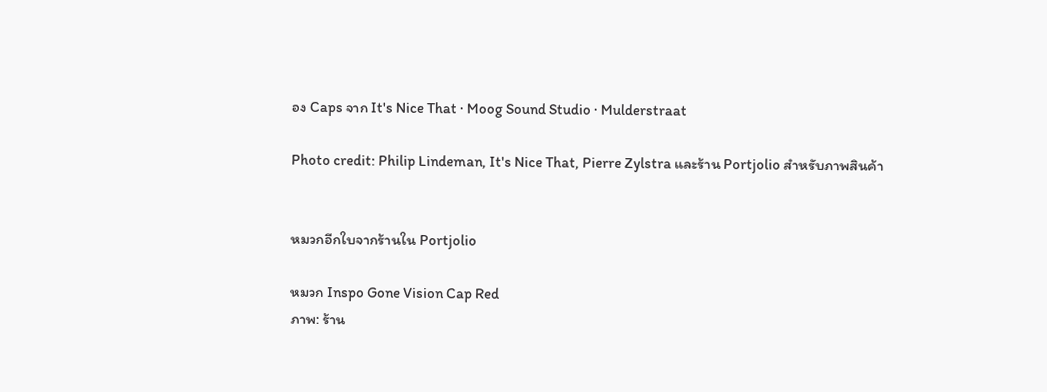อง Caps จาก It's Nice That · Moog Sound Studio · Mulderstraat

Photo credit: Philip Lindeman, It's Nice That, Pierre Zylstra และร้าน Portjolio สำหรับภาพสินค้า


หมวกอีกใบจากร้านใน Portjolio

หมวก Inspo Gone Vision Cap Red
ภาพ: ร้าน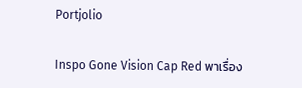Portjolio

Inspo Gone Vision Cap Red พาเรื่อง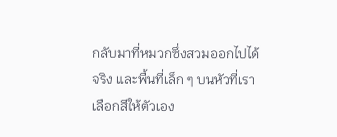กลับมาที่หมวกซึ่งสวมออกไปได้จริง และพื้นที่เล็ก ๆ บนหัวที่เราเลือกสีให้ตัวเอง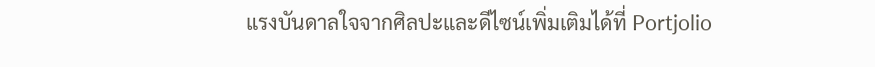แรงบันดาลใจจากศิลปะและดีไซน์เพิ่มเติมได้ที่ Portjolio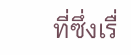ที่ซึ่งเรื่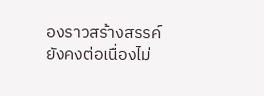องราวสร้างสรรค์ยังคงต่อเนื่องไม่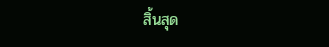สิ้นสุด